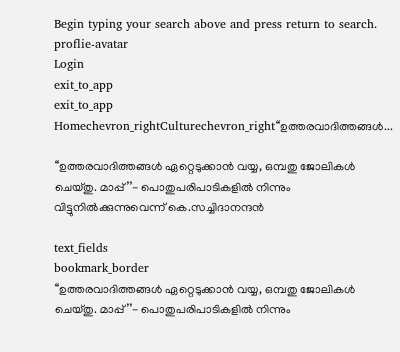Begin typing your search above and press return to search.
proflie-avatar
Login
exit_to_app
exit_to_app
Homechevron_rightCulturechevron_right‘‘ഉത്തരവാദിത്തങ്ങൾ...

‘‘ഉത്തരവാദിത്തങ്ങൾ ഏറ്റെടുക്കാൻ വയ്യ, ഒമ്പതു ജോലികള്‍ ചെയ്തു. മാപ്പ്’’- പൊതുപരിപാടികളിൽ നിന്നും വിട്ടുനിൽക്കുന്നുവെന്ന് കെ.സച്ചിദാനന്ദൻ

text_fields
bookmark_border
‘‘ഉത്തരവാദിത്തങ്ങൾ ഏറ്റെടുക്കാൻ വയ്യ, ഒമ്പതു ജോലികള്‍ ചെയ്തു. മാപ്പ്’’- പൊതുപരിപാടികളിൽ നിന്നും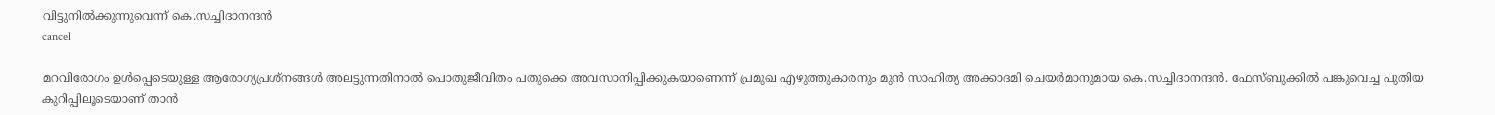വിട്ടുനിൽക്കുന്നുവെന്ന് കെ.സച്ചിദാനന്ദൻ
cancel

മറവിരോഗം ഉൾപ്പെടെയുള്ള ആരോഗ്യപ്രശ്നങ്ങൾ അലട്ടുന്നതിനാൽ പൊതുജീവിതം പതുക്കെ അവസാനിപ്പിക്കുകയാണെന്ന് പ്രമുഖ എഴുത്തുകാരനും മുൻ സാഹിത്യ അക്കാദമി ചെയർമാനുമായ കെ.സച്ചിദാനന്ദൻ. ഫേസ്ബുക്കിൽ പങ്കുവെച്ച പുതിയ കുറിപ്പിലൂടെയാണ് താൻ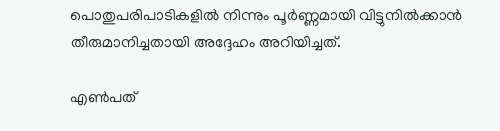പൊതുപരിപാടികളിൽ നിന്നും പൂർണ്ണമായി വിട്ടുനിൽക്കാൻ തീരുമാനിച്ചതായി അദ്ദേഹം അറിയിച്ചത്.

എൺപത്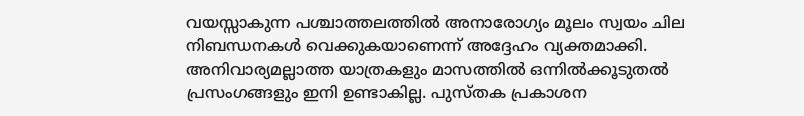വയസ്സാകുന്ന പശ്ചാത്തലത്തിൽ അനാരോഗ്യം മൂലം സ്വയം ചില നിബന്ധനകൾ വെക്കുകയാണെന്ന് അദ്ദേഹം വ്യക്തമാക്കി. അനിവാര്യമല്ലാത്ത യാത്രകളും മാസത്തിൽ ഒന്നിൽക്കൂടുതൽ പ്രസംഗങ്ങളും ഇനി ഉണ്ടാകില്ല. പുസ്തക പ്രകാശന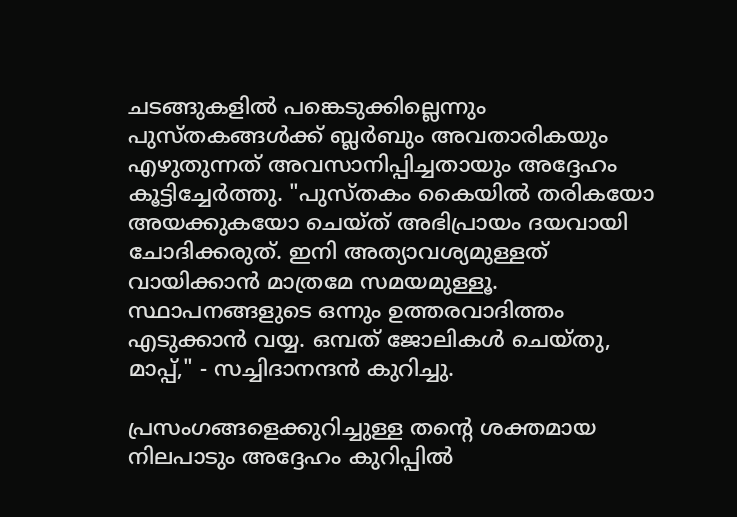ചടങ്ങുകളിൽ പങ്കെടുക്കില്ലെന്നും പുസ്തകങ്ങൾക്ക് ബ്ലർബും അവതാരികയും എഴുതുന്നത് അവസാനിപ്പിച്ചതായും അദ്ദേഹം കൂട്ടിച്ചേർത്തു. "പുസ്തകം കൈയിൽ തരികയോ അയക്കുകയോ ചെയ്ത് അഭിപ്രായം ദയവായി ചോദിക്കരുത്. ഇനി അത്യാവശ്യമുള്ളത് വായിക്കാൻ മാത്രമേ സമയമുള്ളൂ. സ്ഥാപനങ്ങളുടെ ഒന്നും ഉത്തരവാദിത്തം എടുക്കാൻ വയ്യ. ഒമ്പത് ജോലികൾ ചെയ്തു, മാപ്പ്," - സച്ചിദാനന്ദൻ കുറിച്ചു.

പ്രസംഗങ്ങളെക്കുറിച്ചുള്ള തന്റെ ശക്തമായ നിലപാടും അദ്ദേഹം കുറിപ്പിൽ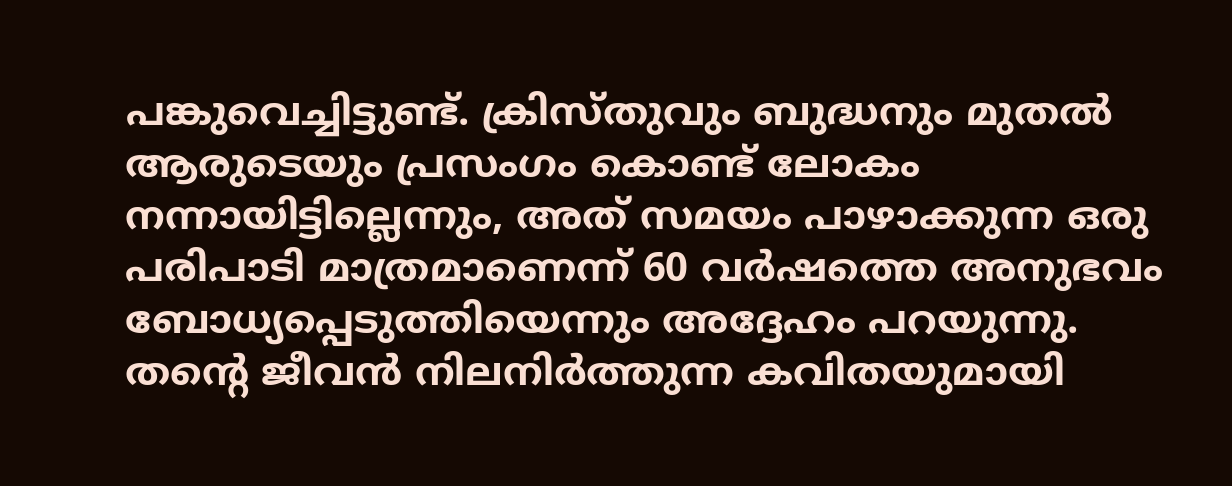പങ്കുവെച്ചിട്ടുണ്ട്. ക്രിസ്തുവും ബുദ്ധനും മുതൽ ആരുടെയും പ്രസംഗം കൊണ്ട് ലോകം നന്നായിട്ടില്ലെന്നും, അത് സമയം പാഴാക്കുന്ന ഒരു പരിപാടി മാത്രമാണെന്ന് 60 വർഷത്തെ അനുഭവം ബോധ്യപ്പെടുത്തിയെന്നും അദ്ദേഹം പറയുന്നു. തന്റെ ജീവൻ നിലനിർത്തുന്ന കവിതയുമായി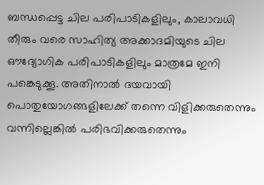ബന്ധപ്പെട്ട ചില പരിപാടികളിലും, കാലാവധി തീരും വരെ സാഹിത്യ അക്കാദമിയുടെ ചില ഔദ്യോഗിക പരിപാടികളിലും മാത്രമേ ഇനി പങ്കെടുക്കൂ. അതിനാൽ ദയവായി പൊതുയോഗങ്ങളിലേക്ക് തന്നെ വിളിക്കരുതെന്നും വന്നില്ലെങ്കിൽ പരിഭവിക്കരുതെന്നും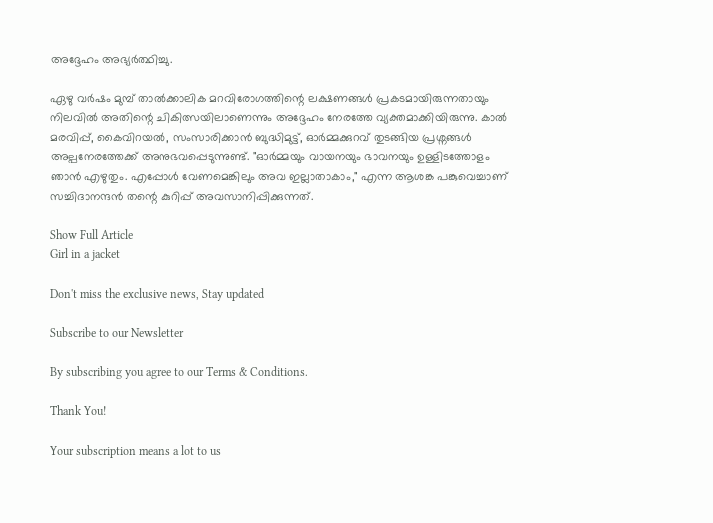അദ്ദേഹം അഭ്യർത്ഥിച്ചു.

ഏഴു വർഷം മുമ്പ് താൽക്കാലിക മറവിരോഗത്തിന്റെ ലക്ഷണങ്ങൾ പ്രകടമായിരുന്നതായും നിലവിൽ അതിന്റെ ചികിത്സയിലാണെന്നും അദ്ദേഹം നേരത്തേ വ്യക്തമാക്കിയിരുന്നു. കാൽ മരവിപ്പ്, കൈവിറയൽ, സംസാരിക്കാൻ ബുദ്ധിമുട്ട്, ഓർമ്മക്കുറവ് തുടങ്ങിയ പ്രശ്നങ്ങൾ അല്പനേരത്തേക്ക് അനുഭവപ്പെടുന്നുണ്ട്. "ഓർമ്മയും വായനയും ഭാവനയും ഉള്ളിടത്തോളം ഞാൻ എഴുതും. എപ്പോൾ വേണമെങ്കിലും അവ ഇല്ലാതാകാം," എന്ന ആശങ്ക പങ്കുവെച്ചാണ് സച്ചിദാനന്ദൻ തന്റെ കുറിപ്പ് അവസാനിപ്പിക്കുന്നത്.

Show Full Article
Girl in a jacket

Don't miss the exclusive news, Stay updated

Subscribe to our Newsletter

By subscribing you agree to our Terms & Conditions.

Thank You!

Your subscription means a lot to us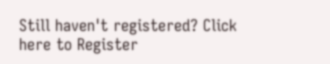Still haven't registered? Click here to Register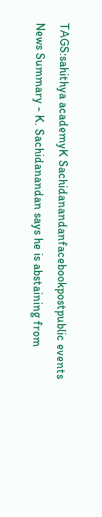TAGS:sahithya academyK Sachidanandanfacebookpostpublic events
News Summary - K. Sachidanandan says he is abstaining from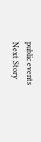public events
Next Story